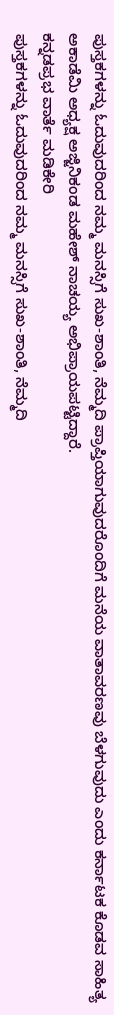ಪುಸ್ತಕಗಳನ್ನು ಓದುವುದರಿಂದ ನಮ್ಮ ಮನಸ್ಸಿಗೆ ಸುಖ-ಶಾಂತಿ, ನೆಮ್ಮದಿ ಪ್ರಾಪ್ತಿಯಾಗುವುದರೊಂದಿಗೆ ಮನೆಯ ವಾತಾವರಣವು ಬೆಳಗುವುದು ಎಂದು ಕರ್ನಾಟಕ ಕೊಡವ ಸಾಹಿತ್ಯ ಅಕಾಡೆಮಿ ಅಧ್ಯಕ್ಷ ಅಜ್ಜಿನಿಕಂಡ ಮಹೇಶ್ ನಾಚಯ್ಯ ಅಭಿಪ್ರಾಯಪಟ್ಟಿದ್ದಾರೆ.
ಕನ್ನಡಪ್ರಭ ವಾರ್ತೆ ಮಡಿಕೇರಿ
ಪುಸ್ತಕಗಳನ್ನು ಓದುವುದರಿಂದ ನಮ್ಮ ಮನಸ್ಸಿಗೆ ಸುಖ-ಶಾಂತಿ, ನೆಮ್ಮದಿ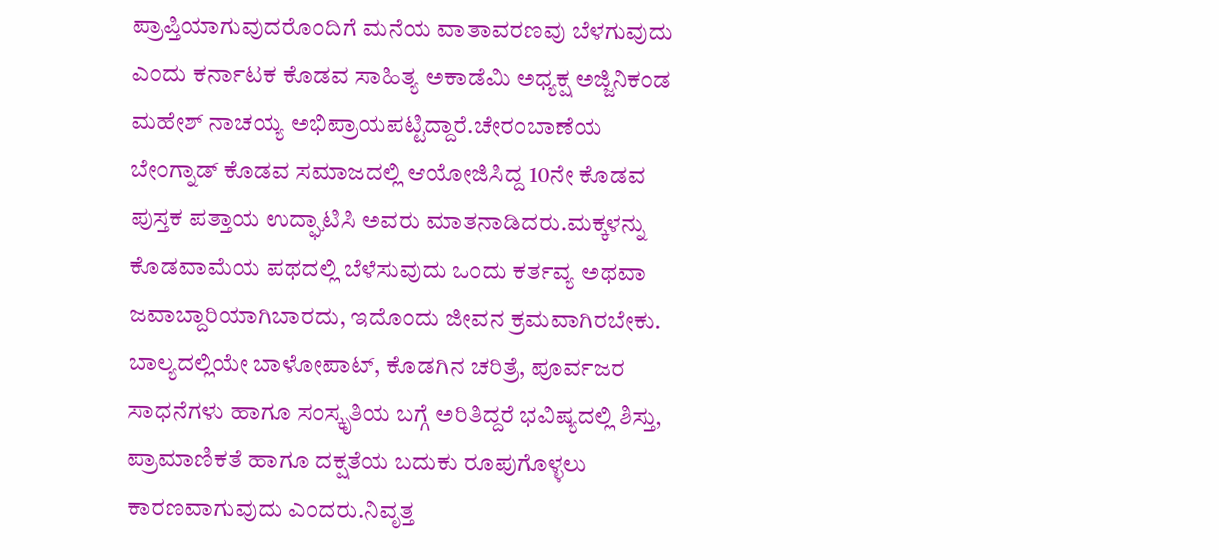ಪ್ರಾಪ್ತಿಯಾಗುವುದರೊಂದಿಗೆ ಮನೆಯ ವಾತಾವರಣವು ಬೆಳಗುವುದು ಎಂದು ಕರ್ನಾಟಕ ಕೊಡವ ಸಾಹಿತ್ಯ ಅಕಾಡೆಮಿ ಅಧ್ಯಕ್ಷ ಅಜ್ಜಿನಿಕಂಡ ಮಹೇಶ್ ನಾಚಯ್ಯ ಅಭಿಪ್ರಾಯಪಟ್ಟಿದ್ದಾರೆ.ಚೇರಂಬಾಣೆಯ ಬೇಂಗ್ನಾಡ್ ಕೊಡವ ಸಮಾಜದಲ್ಲಿ ಆಯೋಜಿಸಿದ್ದ 10ನೇ ಕೊಡವ ಪುಸ್ತಕ ಪತ್ತಾಯ ಉದ್ಘಾಟಿಸಿ ಅವರು ಮಾತನಾಡಿದರು.ಮಕ್ಕಳನ್ನು ಕೊಡವಾಮೆಯ ಪಥದಲ್ಲಿ ಬೆಳೆಸುವುದು ಒಂದು ಕರ್ತವ್ಯ ಅಥವಾ ಜವಾಬ್ದಾರಿಯಾಗಿಬಾರದು, ಇದೊಂದು ಜೀವನ ಕ್ರಮವಾಗಿರಬೇಕು. ಬಾಲ್ಯದಲ್ಲಿಯೇ ಬಾಳೋಪಾಟ್, ಕೊಡಗಿನ ಚರಿತ್ರೆ, ಪೂರ್ವಜರ ಸಾಧನೆಗಳು ಹಾಗೂ ಸಂಸ್ಕೃತಿಯ ಬಗ್ಗೆ ಅರಿತಿದ್ದರೆ ಭವಿಷ್ಯದಲ್ಲಿ ಶಿಸ್ತು, ಪ್ರಾಮಾಣಿಕತೆ ಹಾಗೂ ದಕ್ಷತೆಯ ಬದುಕು ರೂಪುಗೊಳ್ಳಲು ಕಾರಣವಾಗುವುದು ಎಂದರು.ನಿವೃತ್ತ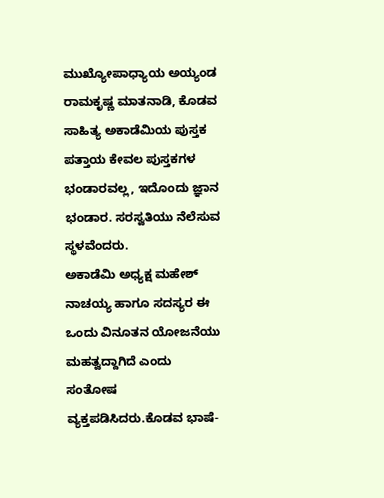ಮುಖ್ಯೋಪಾಧ್ಯಾಯ ಅಯ್ಯಂಡ ರಾಮಕೃಷ್ಣ ಮಾತನಾಡಿ, ಕೊಡವ ಸಾಹಿತ್ಯ ಅಕಾಡೆಮಿಯ ಪುಸ್ತಕ ಪತ್ತಾಯ ಕೇವಲ ಪುಸ್ತಕಗಳ ಭಂಡಾರವಲ್ಲ, ಇದೊಂದು ಜ್ಞಾನ ಭಂಡಾರ. ಸರಸ್ವತಿಯು ನೆಲೆಸುವ ಸ್ಥಳವೆಂದರು.
ಅಕಾಡೆಮಿ ಅಧ್ಯಕ್ಷ ಮಹೇಶ್ ನಾಚಯ್ಯ ಹಾಗೂ ಸದಸ್ಯರ ಈ ಒಂದು ವಿನೂತನ ಯೋಜನೆಯು ಮಹತ್ವದ್ದಾಗಿದೆ ಎಂದು ಸಂತೋಷ ವ್ಯಕ್ತಪಡಿಸಿದರು.ಕೊಡವ ಭಾಷೆ-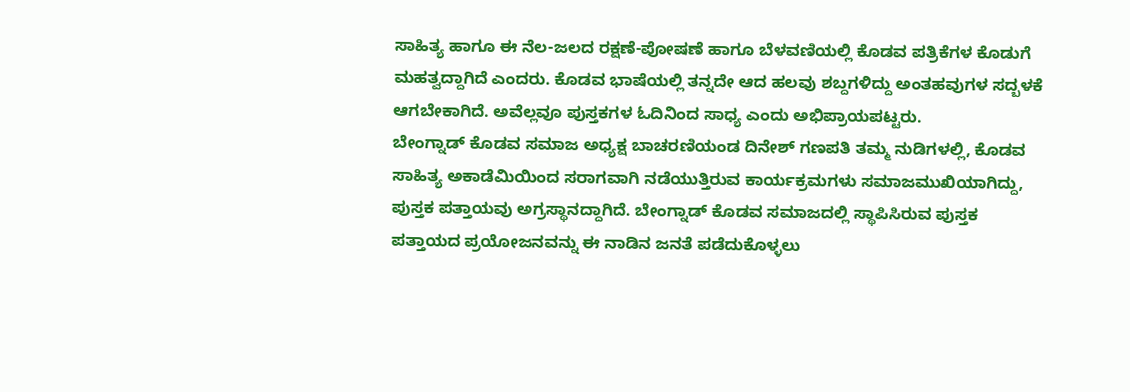ಸಾಹಿತ್ಯ ಹಾಗೂ ಈ ನೆಲ-ಜಲದ ರಕ್ಷಣೆ-ಪೋಷಣೆ ಹಾಗೂ ಬೆಳವಣಿಯಲ್ಲಿ ಕೊಡವ ಪತ್ರಿಕೆಗಳ ಕೊಡುಗೆ ಮಹತ್ವದ್ದಾಗಿದೆ ಎಂದರು. ಕೊಡವ ಭಾಷೆಯಲ್ಲಿ ತನ್ನದೇ ಆದ ಹಲವು ಶಬ್ದಗಳಿದ್ದು ಅಂತಹವುಗಳ ಸದ್ಬಳಕೆ ಆಗಬೇಕಾಗಿದೆ. ಅವೆಲ್ಲವೂ ಪುಸ್ತಕಗಳ ಓದಿನಿಂದ ಸಾಧ್ಯ ಎಂದು ಅಭಿಪ್ರಾಯಪಟ್ಟರು.
ಬೇಂಗ್ನಾಡ್ ಕೊಡವ ಸಮಾಜ ಅಧ್ಯಕ್ಷ ಬಾಚರಣಿಯಂಡ ದಿನೇಶ್ ಗಣಪತಿ ತಮ್ಮ ನುಡಿಗಳಲ್ಲಿ, ಕೊಡವ ಸಾಹಿತ್ಯ ಅಕಾಡೆಮಿಯಿಂದ ಸರಾಗವಾಗಿ ನಡೆಯುತ್ತಿರುವ ಕಾರ್ಯಕ್ರಮಗಳು ಸಮಾಜಮುಖಿಯಾಗಿದ್ದು, ಪುಸ್ತಕ ಪತ್ತಾಯವು ಅಗ್ರಸ್ಥಾನದ್ದಾಗಿದೆ. ಬೇಂಗ್ನಾಡ್ ಕೊಡವ ಸಮಾಜದಲ್ಲಿ ಸ್ಥಾಪಿಸಿರುವ ಪುಸ್ತಕ ಪತ್ತಾಯದ ಪ್ರಯೋಜನವನ್ನು ಈ ನಾಡಿನ ಜನತೆ ಪಡೆದುಕೊಳ್ಳಲು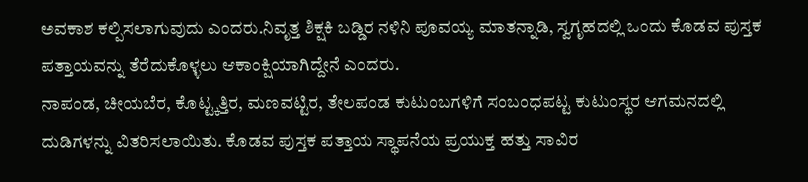ಅವಕಾಶ ಕಲ್ಪಿಸಲಾಗುವುದು ಎಂದರು.ನಿವೃತ್ತ ಶಿಕ್ಷಕಿ ಬಡ್ಡಿರ ನಳಿನಿ ಪೂವಯ್ಯ ಮಾತನ್ನಾಡಿ, ಸ್ವಗೃಹದಲ್ಲಿ ಒಂದು ಕೊಡವ ಪುಸ್ತಕ ಪತ್ತಾಯವನ್ನು ತೆರೆದುಕೊಳ್ಳಲು ಆಕಾಂಕ್ಷಿಯಾಗಿದ್ದೇನೆ ಎಂದರು.
ನಾಪಂಡ, ಚೀಯಬೆರ, ಕೊಟ್ಟ್ಕತ್ತಿರ, ಮಣವಟ್ಟಿರ, ತೇಲಪಂಡ ಕುಟುಂಬಗಳಿಗೆ ಸಂಬಂಧಪಟ್ಟ ಕುಟುಂಸ್ಥರ ಆಗಮನದಲ್ಲಿ ದುಡಿಗಳನ್ನು ವಿತರಿಸಲಾಯಿತು. ಕೊಡವ ಪುಸ್ತಕ ಪತ್ತಾಯ ಸ್ಥಾಪನೆಯ ಪ್ರಯುಕ್ತ ಹತ್ತು ಸಾವಿರ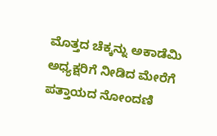ಮೊತ್ತದ ಚೆಕ್ಕನ್ನು ಅಕಾಡೆಮಿ ಅಧ್ಯಕ್ಷರಿಗೆ ನೀಡಿದ ಮೇರೆಗೆ ಪತ್ತಾಯದ ನೋಂದಣಿ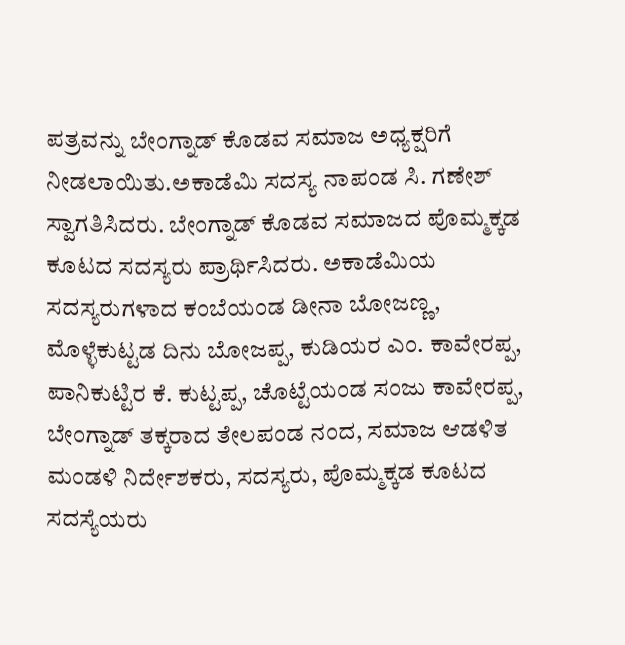ಪತ್ರವನ್ನು ಬೇಂಗ್ನಾಡ್ ಕೊಡವ ಸಮಾಜ ಅಧ್ಯಕ್ಷರಿಗೆ ನೀಡಲಾಯಿತು.ಅಕಾಡೆಮಿ ಸದಸ್ಯ ನಾಪಂಡ ಸಿ. ಗಣೇಶ್ ಸ್ವಾಗತಿಸಿದರು. ಬೇಂಗ್ನಾಡ್ ಕೊಡವ ಸಮಾಜದ ಪೊಮ್ಮಕ್ಕಡ ಕೂಟದ ಸದಸ್ಯರು ಪ್ರಾರ್ಥಿಸಿದರು. ಅಕಾಡೆಮಿಯ ಸದಸ್ಯರುಗಳಾದ ಕಂಬೆಯಂಡ ಡೀನಾ ಬೋಜಣ್ಣ, ಮೊಳ್ಳೆಕುಟ್ಟಡ ದಿನು ಬೋಜಪ್ಪ, ಕುಡಿಯರ ಎಂ. ಕಾವೇರಪ್ಪ, ಪಾನಿಕುಟ್ಟಿರ ಕೆ. ಕುಟ್ಟಪ್ಪ, ಚೊಟ್ಟೆಯಂಡ ಸಂಜು ಕಾವೇರಪ್ಪ, ಬೇಂಗ್ನಾಡ್ ತಕ್ಕರಾದ ತೇಲಪಂಡ ನಂದ, ಸಮಾಜ ಆಡಳಿತ ಮಂಡಳಿ ನಿರ್ದೇಶಕರು, ಸದಸ್ಯರು, ಪೊಮ್ಮಕ್ಕಡ ಕೂಟದ ಸದಸ್ಯೆಯರು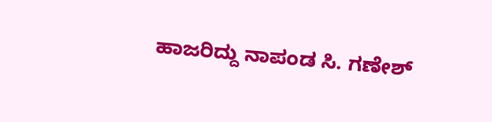ಹಾಜರಿದ್ದು ನಾಪಂಡ ಸಿ. ಗಣೇಶ್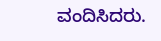ವಂದಿಸಿದರು.